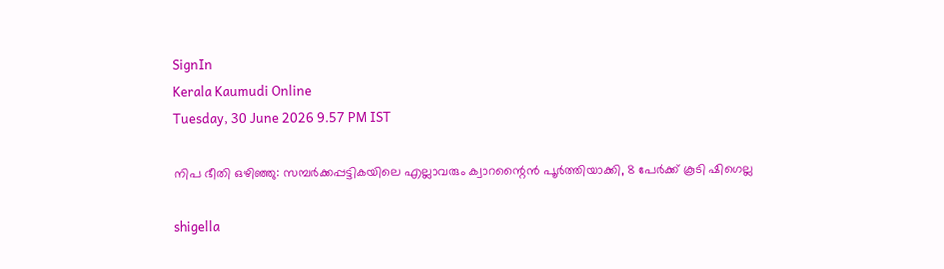SignIn
Kerala Kaumudi Online
Tuesday, 30 June 2026 9.57 PM IST

നിപ ഭീതി ഒഴിഞ്ഞു: സമ്പര്‍ക്കപ്പട്ടികയിലെ എല്ലാവരും ക്വാറന്റൈന്‍ പൂര്‍ത്തിയാക്കി, 8 പേര്‍ക്ക് കൂടി ഷിഗെല്ല

shigella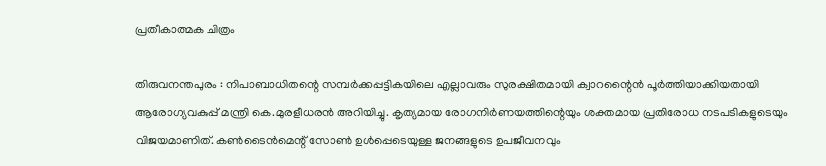പ്രതീകാത്മക ചിത്രം

തിരുവനന്തപുരം : നിപാബാധിതന്റെ സമ്പര്‍ക്കപ്പട്ടികയിലെ എല്ലാവരും സുരക്ഷിതമായി ക്വാറന്റൈന്‍ പൂര്‍ത്തിയാക്കിയതായി ആരോഗ്യവകുപ്പ് മന്ത്രി കെ.മുരളീധരന്‍ അറിയിച്ചു. കൃത്യമായ രോഗനിര്‍ണയത്തിന്റെയും ശക്തമായ പ്രതിരോധ നടപടികളുടെയും വിജയമാണിത്. കണ്‍ടൈന്‍മെന്റ് സോണ്‍ ഉള്‍പ്പെടെയുള്ള ജനങ്ങളുടെ ഉപജീവനവും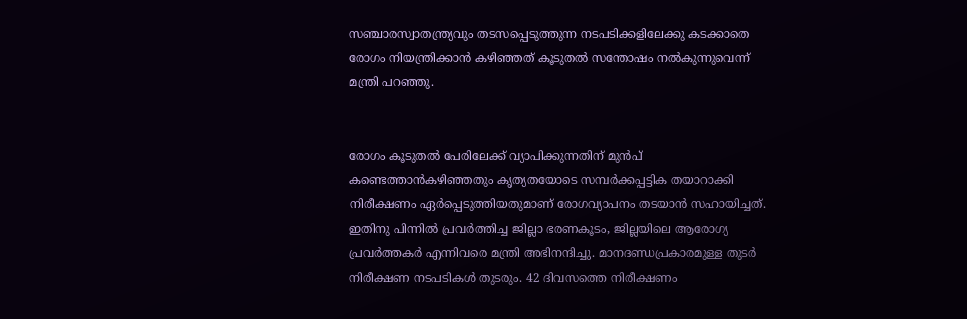സഞ്ചാരസ്വാതന്ത്ര്യവും തടസപ്പെടുത്തുന്ന നടപടിക്കളിലേക്കു കടക്കാതെ രോഗം നിയന്ത്രിക്കാന്‍ കഴിഞ്ഞത് കൂടുതല്‍ സന്തോഷം നല്‍കുന്നുവെന്ന് മന്ത്രി പറഞ്ഞു.


രോഗം കൂടുതല്‍ പേരിലേക്ക് വ്യാപിക്കുന്നതിന് മുന്‍പ് കണ്ടെത്താന്‍കഴിഞ്ഞതും കൃത്യതയോടെ സമ്പര്‍ക്കപ്പട്ടിക തയാറാക്കി നിരീക്ഷണം ഏര്‍പ്പെടുത്തിയതുമാണ് രോഗവ്യാപനം തടയാന്‍ സഹായിച്ചത്. ഇതിനു പിന്നില്‍ പ്രവര്‍ത്തിച്ച ജില്ലാ ഭരണകൂടം, ജില്ലയിലെ ആരോഗ്യ പ്രവര്‍ത്തകര്‍ എന്നിവരെ മന്ത്രി അഭിനന്ദിച്ചു. മാനദണ്ഡപ്രകാരമുള്ള തുടര്‍ നിരീക്ഷണ നടപടികള്‍ തുടരും. 42 ദിവസത്തെ നിരീക്ഷണം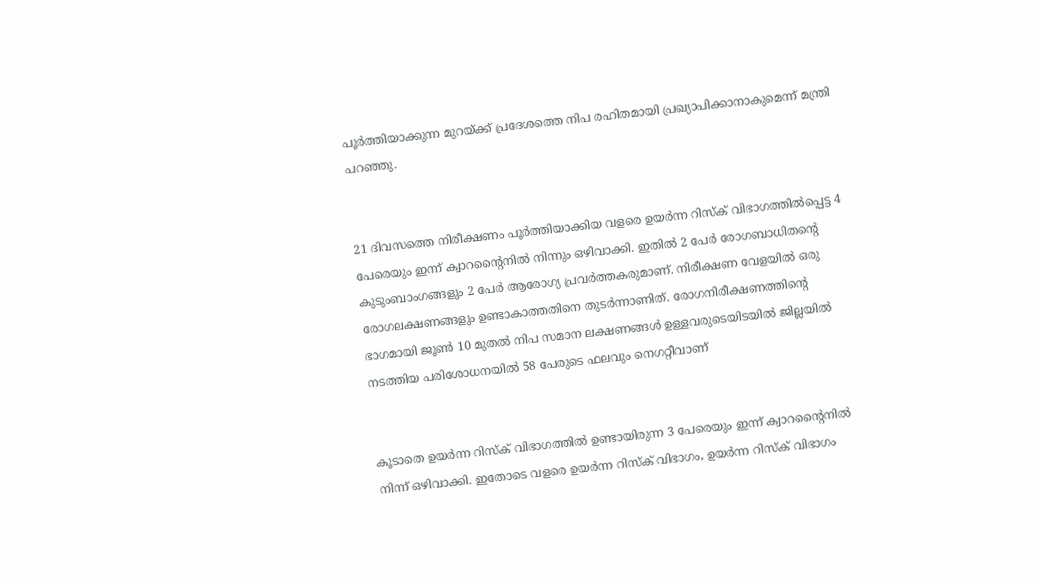പൂര്‍ത്തിയാക്കുന്ന മുറയ്ക്ക് പ്രദേശത്തെ നിപ രഹിതമായി പ്രഖ്യാപിക്കാനാകുമെന്ന് മന്ത്രി പറഞ്ഞു.


21 ദിവസത്തെ നിരീക്ഷണം പൂര്‍ത്തിയാക്കിയ വളരെ ഉയര്‍ന്ന റിസ്‌ക് വിഭാഗത്തില്‍പ്പെട്ട 4 പേരെയും ഇന്ന് ക്വാറന്റൈനില്‍ നിന്നും ഒഴിവാക്കി. ഇതില്‍ 2 പേര്‍ രോഗബാധിതന്റെ കുടുംബാംഗങ്ങളും 2 പേര്‍ ആരോഗ്യ പ്രവര്‍ത്തകരുമാണ്. നിരീക്ഷണ വേളയില്‍ ഒരു രോഗലക്ഷണങ്ങളും ഉണ്ടാകാത്തതിനെ തുടര്‍ന്നാണിത്. രോഗനിരീക്ഷണത്തിന്റെ ഭാഗമായി ജൂണ്‍ 10 മുതല്‍ നിപ സമാന ലക്ഷണങ്ങള്‍ ഉള്ളവരുടെയിടയില്‍ ജില്ലയില്‍ നടത്തിയ പരിശോധനയില്‍ 58 പേരുടെ ഫലവും നെഗറ്റീവാണ്


കൂടാതെ ഉയര്‍ന്ന റിസ്‌ക് വിഭാഗത്തില്‍ ഉണ്ടായിരുന്ന 3 പേരെയും ഇന്ന് ക്വാറന്റൈനില്‍ നിന്ന് ഒഴിവാക്കി. ഇതോടെ വളരെ ഉയര്‍ന്ന റിസ്‌ക് വിഭാഗം, ഉയര്‍ന്ന റിസ്‌ക് വിഭാഗം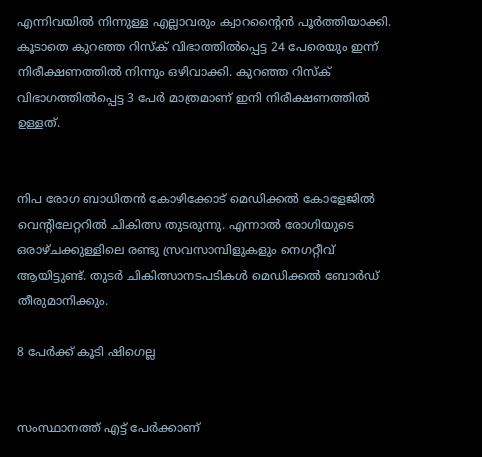എന്നിവയില്‍ നിന്നുള്ള എല്ലാവരും ക്വാറന്റൈന്‍ പൂര്‍ത്തിയാക്കി. കൂടാതെ കുറഞ്ഞ റിസ്‌ക് വിഭാത്തില്‍പ്പെട്ട 24 പേരെയും ഇന്ന് നിരീക്ഷണത്തില്‍ നിന്നും ഒഴിവാക്കി. കുറഞ്ഞ റിസ്‌ക് വിഭാഗത്തില്‍പ്പെട്ട 3 പേര്‍ മാത്രമാണ് ഇനി നിരീക്ഷണത്തില്‍ ഉള്ളത്.


നിപ രോഗ ബാധിതന്‍ കോഴിക്കോട് മെഡിക്കല്‍ കോളേജില്‍ വെന്റിലേറ്ററില്‍ ചികിത്സ തുടരുന്നു. എന്നാല്‍ രോഗിയുടെ ഒരാഴ്ചക്കുള്ളിലെ രണ്ടു സ്രവസാമ്പിളുകളും നെഗറ്റീവ് ആയിട്ടുണ്ട്. തുടര്‍ ചികിത്സാനടപടികള്‍ മെഡിക്കല്‍ ബോര്‍ഡ് തീരുമാനിക്കും.

8 പേര്‍ക്ക് കൂടി ഷിഗെല്ല


സംസ്ഥാനത്ത് എട്ട് പേര്‍ക്കാണ്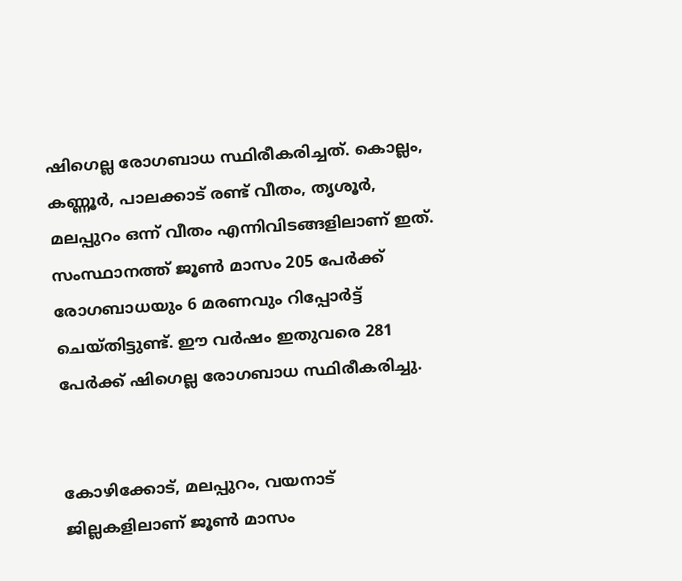ഷിഗെല്ല രോഗബാധ സ്ഥിരീകരിച്ചത്. കൊല്ലം, കണ്ണൂര്‍, പാലക്കാട് രണ്ട് വീതം, തൃശൂര്‍, മലപ്പുറം ഒന്ന് വീതം എന്നിവിടങ്ങളിലാണ് ഇത്. സംസ്ഥാനത്ത് ജൂണ്‍ മാസം 205 പേര്‍ക്ക് രോഗബാധയും 6 മരണവും റിപ്പോര്‍ട്ട് ചെയ്തിട്ടുണ്ട്. ഈ വര്‍ഷം ഇതുവരെ 281 പേര്‍ക്ക് ഷിഗെല്ല രോഗബാധ സ്ഥിരീകരിച്ചു.


കോഴിക്കോട്, മലപ്പുറം, വയനാട് ജില്ലകളിലാണ് ജൂണ്‍ മാസം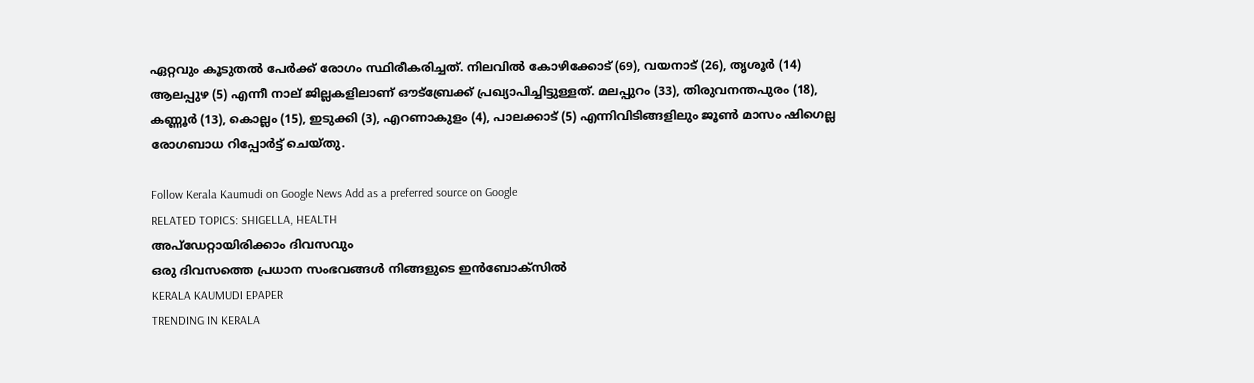ഏറ്റവും കൂടുതല്‍ പേര്‍ക്ക് രോഗം സ്ഥിരീകരിച്ചത്. നിലവില്‍ കോഴിക്കോട് (69), വയനാട് (26), തൃശൂര്‍ (14) ആലപ്പുഴ (5) എന്നീ നാല് ജില്ലകളിലാണ് ഔട്‌ബ്രേക്ക് പ്രഖ്യാപിച്ചിട്ടുള്ളത്. മലപ്പുറം (33), തിരുവനന്തപുരം (18), കണ്ണൂര്‍ (13), കൊല്ലം (15), ഇടുക്കി (3), എറണാകുളം (4), പാലക്കാട് (5) എന്നിവിടിങ്ങളിലും ജൂണ്‍ മാസം ഷിഗെല്ല രോഗബാധ റിപ്പോര്‍ട്ട് ചെയ്തു.

Follow Kerala Kaumudi on Google News Add as a preferred source on Google
RELATED TOPICS: SHIGELLA, HEALTH
അപ്ഡേറ്റായിരിക്കാം ദിവസവും
ഒരു ദിവസത്തെ പ്രധാന സംഭവങ്ങൾ നിങ്ങളുടെ ഇൻബോക്സിൽ
KERALA KAUMUDI EPAPER
TRENDING IN KERALA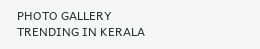PHOTO GALLERY
TRENDING IN KERALA